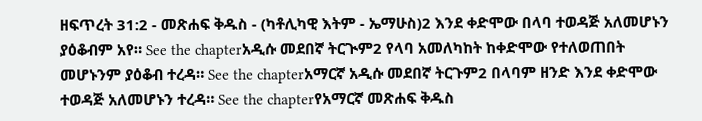ዘፍጥረት 31:2 - መጽሐፍ ቅዱስ - (ካቶሊካዊ እትም - ኤማሁስ)2 እንደ ቀድሞው በላባ ተወዳጅ አለመሆኑን ያዕቆብም አየ። See the chapterአዲሱ መደበኛ ትርጒም2 የላባ አመለካከት ከቀድሞው የተለወጠበት መሆኑንም ያዕቆብ ተረዳ። See the chapterአማርኛ አዲሱ መደበኛ ትርጉም2 በላባም ዘንድ እንደ ቀድሞው ተወዳጅ አለመሆኑን ተረዳ። See the chapterየአማርኛ መጽሐፍ ቅዱስ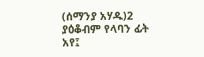(ሰማንያ አሃዱ)2 ያዕቆብም የላባን ፊት አየ፤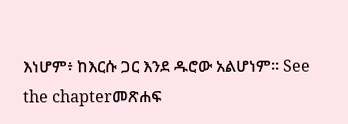እነሆም፥ ከእርሱ ጋር እንደ ዱሮው አልሆነም። See the chapterመጽሐፍ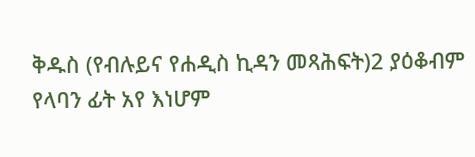ቅዱስ (የብሉይና የሐዲስ ኪዳን መጻሕፍት)2 ያዕቆብም የላባን ፊት አየ እነሆም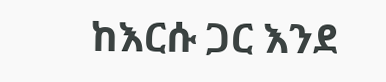ከእርሱ ጋር እንደ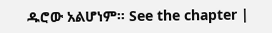ዱሮው አልሆነም። See the chapter |